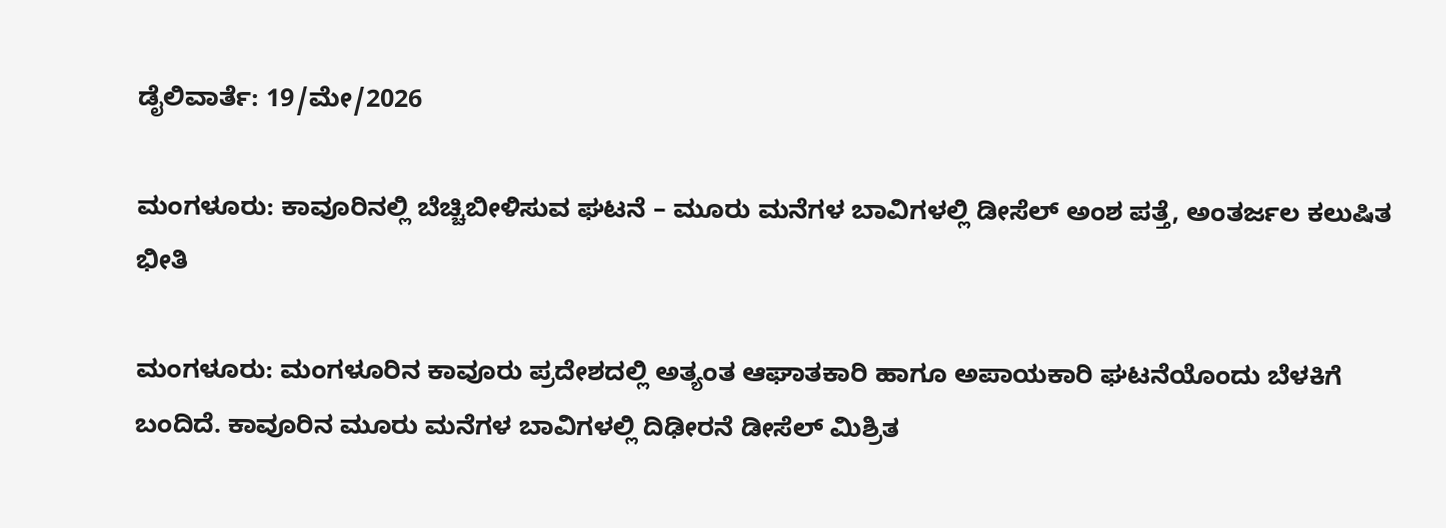ಡೈಲಿವಾರ್ತೆ: 19/ಮೇ/2026

ಮಂಗಳೂರು: ಕಾವೂರಿನಲ್ಲಿ ಬೆಚ್ಚಿಬೀಳಿಸುವ ಘಟನೆ – ಮೂರು ಮನೆಗಳ ಬಾವಿಗಳಲ್ಲಿ ಡೀಸೆಲ್ ಅಂಶ ಪತ್ತೆ, ಅಂತರ್ಜಲ ಕಲುಷಿತ ಭೀತಿ

ಮಂಗಳೂರು: ಮಂಗಳೂರಿನ ಕಾವೂರು ಪ್ರದೇಶದಲ್ಲಿ ಅತ್ಯಂತ ಆಘಾತಕಾರಿ ಹಾಗೂ ಅಪಾಯಕಾರಿ ಘಟನೆಯೊಂದು ಬೆಳಕಿಗೆ ಬಂದಿದೆ. ಕಾವೂರಿನ ಮೂರು ಮನೆಗಳ ಬಾವಿಗಳಲ್ಲಿ ದಿಢೀರನೆ ಡೀಸೆಲ್ ಮಿಶ್ರಿತ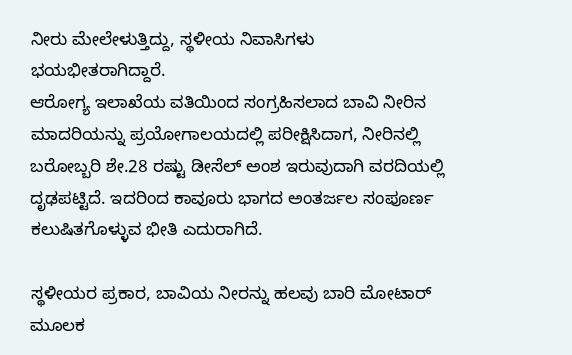ನೀರು ಮೇಲೇಳುತ್ತಿದ್ದು, ಸ್ಥಳೀಯ ನಿವಾಸಿಗಳು ಭಯಭೀತರಾಗಿದ್ದಾರೆ.
ಆರೋಗ್ಯ ಇಲಾಖೆಯ ವತಿಯಿಂದ ಸಂಗ್ರಹಿಸಲಾದ ಬಾವಿ ನೀರಿನ ಮಾದರಿಯನ್ನು ಪ್ರಯೋಗಾಲಯದಲ್ಲಿ ಪರೀಕ್ಷಿಸಿದಾಗ, ನೀರಿನಲ್ಲಿ ಬರೋಬ್ಬರಿ ಶೇ.28 ರಷ್ಟು ಡೀಸೆಲ್ ಅಂಶ ಇರುವುದಾಗಿ ವರದಿಯಲ್ಲಿ ದೃಢಪಟ್ಟಿದೆ. ಇದರಿಂದ ಕಾವೂರು ಭಾಗದ ಅಂತರ್ಜಲ ಸಂಪೂರ್ಣ ಕಲುಷಿತಗೊಳ್ಳುವ ಭೀತಿ ಎದುರಾಗಿದೆ.

ಸ್ಥಳೀಯರ ಪ್ರಕಾರ, ಬಾವಿಯ ನೀರನ್ನು ಹಲವು ಬಾರಿ ಮೋಟಾರ್ ಮೂಲಕ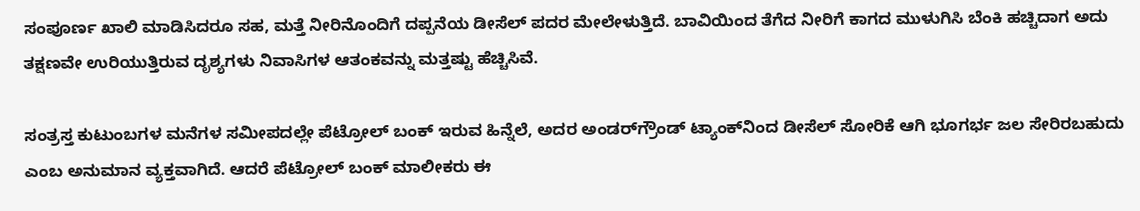ಸಂಪೂರ್ಣ ಖಾಲಿ ಮಾಡಿಸಿದರೂ ಸಹ, ಮತ್ತೆ ನೀರಿನೊಂದಿಗೆ ದಪ್ಪನೆಯ ಡೀಸೆಲ್ ಪದರ ಮೇಲೇಳುತ್ತಿದೆ. ಬಾವಿಯಿಂದ ತೆಗೆದ ನೀರಿಗೆ ಕಾಗದ ಮುಳುಗಿಸಿ ಬೆಂಕಿ ಹಚ್ಚಿದಾಗ ಅದು ತಕ್ಷಣವೇ ಉರಿಯುತ್ತಿರುವ ದೃಶ್ಯಗಳು ನಿವಾಸಿಗಳ ಆತಂಕವನ್ನು ಮತ್ತಷ್ಟು ಹೆಚ್ಚಿಸಿವೆ.

ಸಂತ್ರಸ್ತ ಕುಟುಂಬಗಳ ಮನೆಗಳ ಸಮೀಪದಲ್ಲೇ ಪೆಟ್ರೋಲ್ ಬಂಕ್ ಇರುವ ಹಿನ್ನೆಲೆ, ಅದರ ಅಂಡರ್‌ಗ್ರೌಂಡ್ ಟ್ಯಾಂಕ್‌ನಿಂದ ಡೀಸೆಲ್ ಸೋರಿಕೆ ಆಗಿ ಭೂಗರ್ಭ ಜಲ ಸೇರಿರಬಹುದು ಎಂಬ ಅನುಮಾನ ವ್ಯಕ್ತವಾಗಿದೆ. ಆದರೆ ಪೆಟ್ರೋಲ್ ಬಂಕ್ ಮಾಲೀಕರು ಈ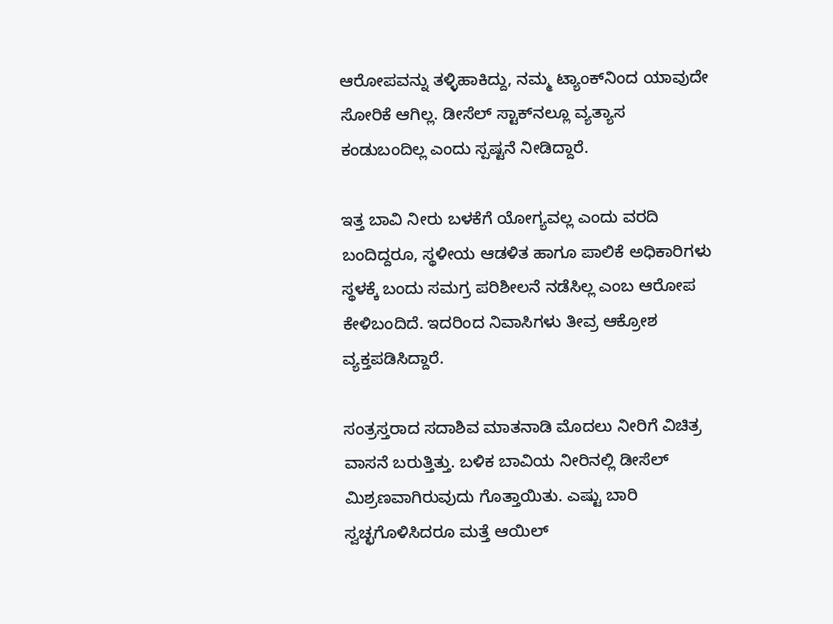ಆರೋಪವನ್ನು ತಳ್ಳಿಹಾಕಿದ್ದು, ನಮ್ಮ ಟ್ಯಾಂಕ್‌ನಿಂದ ಯಾವುದೇ ಸೋರಿಕೆ ಆಗಿಲ್ಲ. ಡೀಸೆಲ್ ಸ್ಟಾಕ್‌ನಲ್ಲೂ ವ್ಯತ್ಯಾಸ ಕಂಡುಬಂದಿಲ್ಲ ಎಂದು ಸ್ಪಷ್ಟನೆ ನೀಡಿದ್ದಾರೆ.

ಇತ್ತ ಬಾವಿ ನೀರು ಬಳಕೆಗೆ ಯೋಗ್ಯವಲ್ಲ ಎಂದು ವರದಿ ಬಂದಿದ್ದರೂ, ಸ್ಥಳೀಯ ಆಡಳಿತ ಹಾಗೂ ಪಾಲಿಕೆ ಅಧಿಕಾರಿಗಳು ಸ್ಥಳಕ್ಕೆ ಬಂದು ಸಮಗ್ರ ಪರಿಶೀಲನೆ ನಡೆಸಿಲ್ಲ ಎಂಬ ಆರೋಪ ಕೇಳಿಬಂದಿದೆ. ಇದರಿಂದ ನಿವಾಸಿಗಳು ತೀವ್ರ ಆಕ್ರೋಶ ವ್ಯಕ್ತಪಡಿಸಿದ್ದಾರೆ.

ಸಂತ್ರಸ್ತರಾದ ಸದಾಶಿವ ಮಾತನಾಡಿ ಮೊದಲು ನೀರಿಗೆ ವಿಚಿತ್ರ ವಾಸನೆ ಬರುತ್ತಿತ್ತು. ಬಳಿಕ ಬಾವಿಯ ನೀರಿನಲ್ಲಿ ಡೀಸೆಲ್ ಮಿಶ್ರಣವಾಗಿರುವುದು ಗೊತ್ತಾಯಿತು. ಎಷ್ಟು ಬಾರಿ ಸ್ವಚ್ಛಗೊಳಿಸಿದರೂ ಮತ್ತೆ ಆಯಿಲ್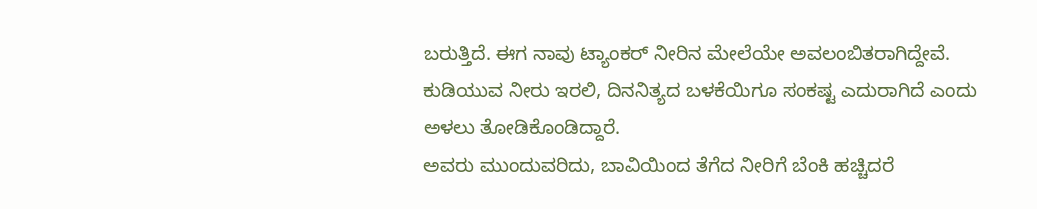ಬರುತ್ತಿದೆ. ಈಗ ನಾವು ಟ್ಯಾಂಕರ್ ನೀರಿನ ಮೇಲೆಯೇ ಅವಲಂಬಿತರಾಗಿದ್ದೇವೆ. ಕುಡಿಯುವ ನೀರು ಇರಲಿ, ದಿನನಿತ್ಯದ ಬಳಕೆಯಿಗೂ ಸಂಕಷ್ಟ ಎದುರಾಗಿದೆ ಎಂದು ಅಳಲು ತೋಡಿಕೊಂಡಿದ್ದಾರೆ.
ಅವರು ಮುಂದುವರಿದು, ಬಾವಿಯಿಂದ ತೆಗೆದ ನೀರಿಗೆ ಬೆಂಕಿ ಹಚ್ಚಿದರೆ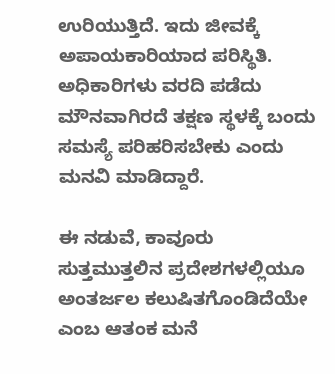ಉರಿಯುತ್ತಿದೆ. ಇದು ಜೀವಕ್ಕೆ ಅಪಾಯಕಾರಿಯಾದ ಪರಿಸ್ಥಿತಿ. ಅಧಿಕಾರಿಗಳು ವರದಿ ಪಡೆದು ಮೌನವಾಗಿರದೆ ತಕ್ಷಣ ಸ್ಥಳಕ್ಕೆ ಬಂದು ಸಮಸ್ಯೆ ಪರಿಹರಿಸಬೇಕು ಎಂದು ಮನವಿ ಮಾಡಿದ್ದಾರೆ.

ಈ ನಡುವೆ, ಕಾವೂರು ಸುತ್ತಮುತ್ತಲಿನ ಪ್ರದೇಶಗಳಲ್ಲಿಯೂ ಅಂತರ್ಜಲ ಕಲುಷಿತಗೊಂಡಿದೆಯೇ ಎಂಬ ಆತಂಕ ಮನೆ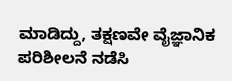ಮಾಡಿದ್ದು, ತಕ್ಷಣವೇ ವೈಜ್ಞಾನಿಕ ಪರಿಶೀಲನೆ ನಡೆಸಿ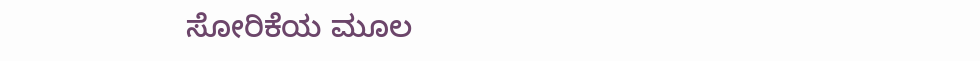ಸೋರಿಕೆಯ ಮೂಲ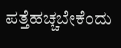ಪತ್ತೆಹಚ್ಚಬೇಕೆಂದು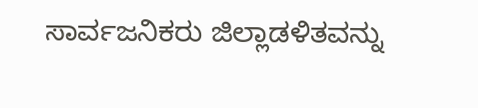ಸಾರ್ವಜನಿಕರು ಜಿಲ್ಲಾಡಳಿತವನ್ನು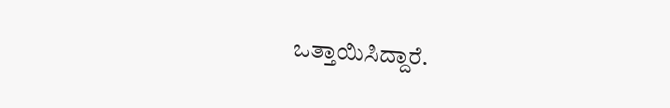ಒತ್ತಾಯಿಸಿದ್ದಾರೆ.